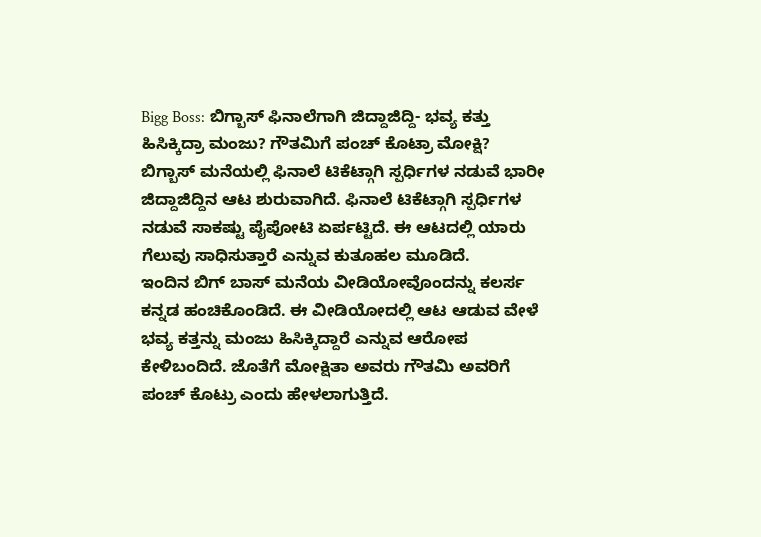Bigg Boss: ಬಿಗ್ಬಾಸ್ ಫಿನಾಲೆಗಾಗಿ ಜಿದ್ದಾಜಿದ್ದಿ- ಭವ್ಯ ಕತ್ತು ಹಿಸಿಕ್ಕಿದ್ರಾ ಮಂಜು? ಗೌತಮಿಗೆ ಪಂಚ್ ಕೊಟ್ರಾ ಮೋಕ್ಷಿ?
ಬಿಗ್ಬಾಸ್ ಮನೆಯಲ್ಲಿ ಫಿನಾಲೆ ಟಿಕೆಟ್ಗಾಗಿ ಸ್ಪರ್ಧಿಗಳ ನಡುವೆ ಭಾರೀ ಜಿದ್ದಾಜಿದ್ದಿನ ಆಟ ಶುರುವಾಗಿದೆ. ಫಿನಾಲೆ ಟಿಕೆಟ್ಗಾಗಿ ಸ್ಪರ್ಧಿಗಳ ನಡುವೆ ಸಾಕಷ್ಟು ಪೈಪೋಟಿ ಏರ್ಪಟ್ಟಿದೆ. ಈ ಆಟದಲ್ಲಿ ಯಾರು ಗೆಲುವು ಸಾಧಿಸುತ್ತಾರೆ ಎನ್ನುವ ಕುತೂಹಲ ಮೂಡಿದೆ.
ಇಂದಿನ ಬಿಗ್ ಬಾಸ್ ಮನೆಯ ವೀಡಿಯೋವೊಂದನ್ನು ಕಲರ್ಸ ಕನ್ನಡ ಹಂಚಿಕೊಂಡಿದೆ. ಈ ವೀಡಿಯೋದಲ್ಲಿ ಆಟ ಆಡುವ ವೇಳೆ ಭವ್ಯ ಕತ್ತನ್ನು ಮಂಜು ಹಿಸಿಕ್ಕಿದ್ದಾರೆ ಎನ್ನುವ ಆರೋಪ ಕೇಳಿಬಂದಿದೆ. ಜೊತೆಗೆ ಮೋಕ್ಷಿತಾ ಅವರು ಗೌತಮಿ ಅವರಿಗೆ ಪಂಚ್ ಕೊಟ್ರು ಎಂದು ಹೇಳಲಾಗುತ್ತಿದೆ.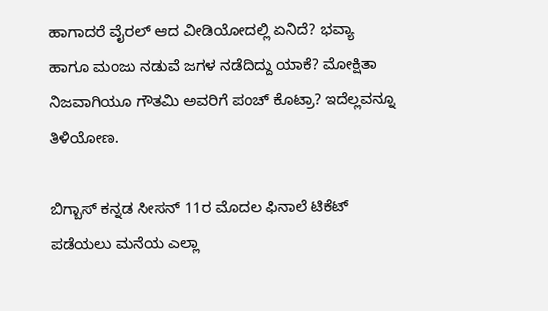ಹಾಗಾದರೆ ವೈರಲ್ ಆದ ವೀಡಿಯೋದಲ್ಲಿ ಏನಿದೆ? ಭವ್ಯಾ ಹಾಗೂ ಮಂಜು ನಡುವೆ ಜಗಳ ನಡೆದಿದ್ದು ಯಾಕೆ? ಮೋಕ್ಷಿತಾ ನಿಜವಾಗಿಯೂ ಗೌತಮಿ ಅವರಿಗೆ ಪಂಚ್ ಕೊಟ್ರಾ? ಇದೆಲ್ಲವನ್ನೂ ತಿಳಿಯೋಣ.

ಬಿಗ್ಬಾಸ್ ಕನ್ನಡ ಸೀಸನ್ 11ರ ಮೊದಲ ಫಿನಾಲೆ ಟಿಕೆಟ್ ಪಡೆಯಲು ಮನೆಯ ಎಲ್ಲಾ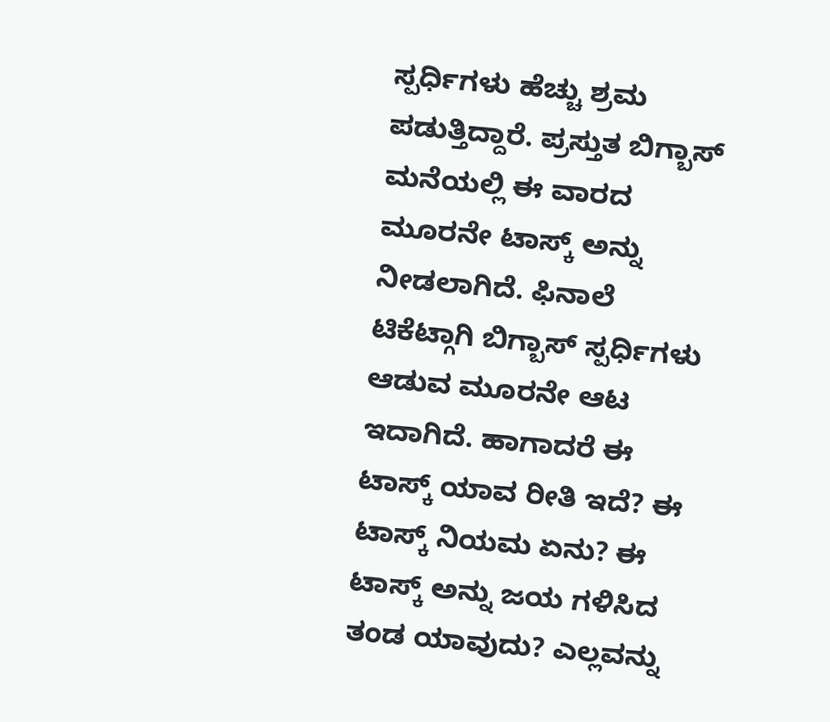ಸ್ಪರ್ಧಿಗಳು ಹೆಚ್ಚು ಶ್ರಮ ಪಡುತ್ತಿದ್ದಾರೆ. ಪ್ರಸ್ತುತ ಬಿಗ್ಬಾಸ್ ಮನೆಯಲ್ಲಿ ಈ ವಾರದ ಮೂರನೇ ಟಾಸ್ಕ್ ಅನ್ನು ನೀಡಲಾಗಿದೆ. ಫಿನಾಲೆ ಟಿಕೆಟ್ಗಾಗಿ ಬಿಗ್ಬಾಸ್ ಸ್ಪರ್ಧಿಗಳು ಆಡುವ ಮೂರನೇ ಆಟ ಇದಾಗಿದೆ. ಹಾಗಾದರೆ ಈ ಟಾಸ್ಕ್ ಯಾವ ರೀತಿ ಇದೆ? ಈ ಟಾಸ್ಕ್ ನಿಯಮ ಏನು? ಈ ಟಾಸ್ಕ್ ಅನ್ನು ಜಯ ಗಳಿಸಿದ ತಂಡ ಯಾವುದು? ಎಲ್ಲವನ್ನು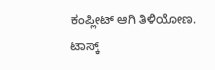ಕಂಪ್ಲೀಟ್ ಆಗಿ ತಿಳಿಯೋಣ.
ಟಾಸ್ಕ್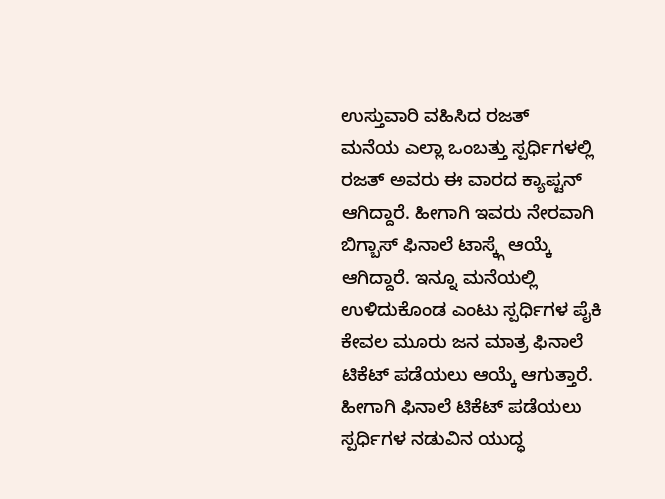ಉಸ್ತುವಾರಿ ವಹಿಸಿದ ರಜತ್
ಮನೆಯ ಎಲ್ಲಾ ಒಂಬತ್ತು ಸ್ಪರ್ಧಿಗಳಲ್ಲಿ ರಜತ್ ಅವರು ಈ ವಾರದ ಕ್ಯಾಪ್ಟನ್ ಆಗಿದ್ದಾರೆ. ಹೀಗಾಗಿ ಇವರು ನೇರವಾಗಿ ಬಿಗ್ಬಾಸ್ ಫಿನಾಲೆ ಟಾಸ್ಕ್ಗೆ ಆಯ್ಕೆ ಆಗಿದ್ದಾರೆ. ಇನ್ನೂ ಮನೆಯಲ್ಲಿ ಉಳಿದುಕೊಂಡ ಎಂಟು ಸ್ಪರ್ಧಿಗಳ ಪೈಕಿ ಕೇವಲ ಮೂರು ಜನ ಮಾತ್ರ ಫಿನಾಲೆ ಟಿಕೆಟ್ ಪಡೆಯಲು ಆಯ್ಕೆ ಆಗುತ್ತಾರೆ. ಹೀಗಾಗಿ ಫಿನಾಲೆ ಟಿಕೆಟ್ ಪಡೆಯಲು ಸ್ಪರ್ಧಿಗಳ ನಡುವಿನ ಯುದ್ಧ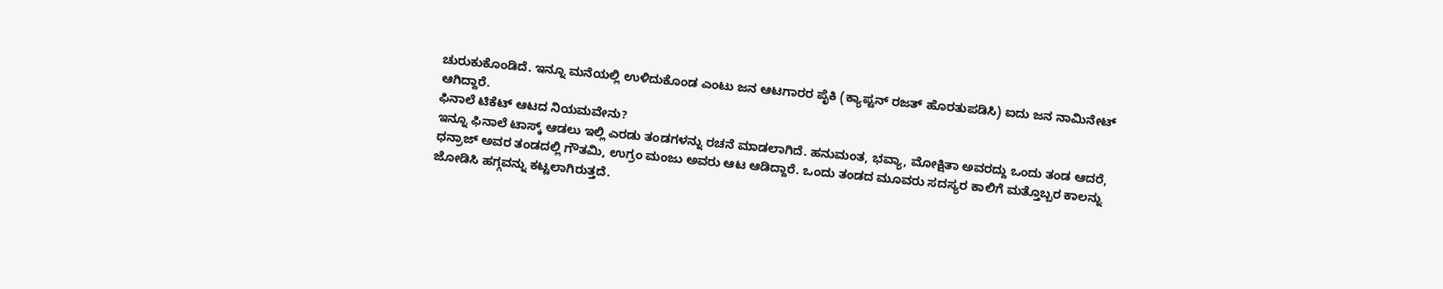ಚುರುಕುಕೊಂಡಿದೆ. ಇನ್ನೂ ಮನೆಯಲ್ಲಿ ಉಳಿದುಕೊಂಡ ಎಂಟು ಜನ ಆಟಗಾರರ ಪೈಕಿ (ಕ್ಯಾಪ್ಟನ್ ರಜತ್ ಹೊರತುಪಡಿಸಿ) ಐದು ಜನ ನಾಮಿನೇಟ್ ಆಗಿದ್ದಾರೆ.
ಫಿನಾಲೆ ಟಿಕೆಟ್ ಆಟದ ನಿಯಮವೇನು?
ಇನ್ನೂ ಫಿನಾಲೆ ಟಾಸ್ಕ್ ಆಡಲು ಇಲ್ಲಿ ಎರಡು ತಂಡಗಳನ್ನು ರಚನೆ ಮಾಡಲಾಗಿದೆ. ಹನುಮಂತ, ಭವ್ಯಾ, ಮೋಕ್ಷಿತಾ ಅವರದ್ದು ಒಂದು ತಂಡ ಆದರೆ, ಧನ್ರಾಜ್ ಅವರ ತಂಡದಲ್ಲಿ ಗೌತಮಿ, ಉಗ್ರಂ ಮಂಜು ಅವರು ಆಟ ಆಡಿದ್ದಾರೆ. ಒಂದು ತಂಡದ ಮೂವರು ಸದಸ್ಯರ ಕಾಲಿಗೆ ಮತ್ತೊಬ್ಬರ ಕಾಲನ್ನು ಜೋಡಿಸಿ ಹಗ್ಗವನ್ನು ಕಟ್ಟಲಾಗಿರುತ್ತದೆ.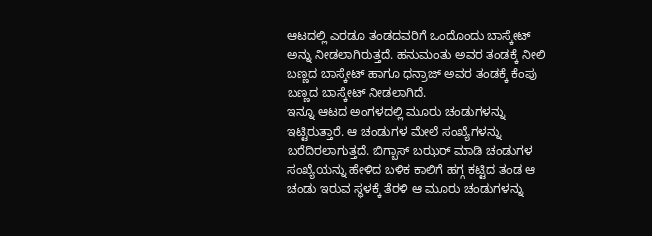ಆಟದಲ್ಲಿ ಎರಡೂ ತಂಡದವರಿಗೆ ಒಂದೊಂದು ಬಾಸ್ಕೇಟ್ ಅನ್ನು ನೀಡಲಾಗಿರುತ್ತದೆ. ಹನುಮಂತು ಅವರ ತಂಡಕ್ಕೆ ನೀಲಿ ಬಣ್ಣದ ಬಾಸ್ಕೇಟ್ ಹಾಗೂ ಧನ್ರಾಜ್ ಅವರ ತಂಡಕ್ಕೆ ಕೆಂಪು ಬಣ್ಣದ ಬಾಸ್ಕೇಟ್ ನೀಡಲಾಗಿದೆ.
ಇನ್ನೂ ಆಟದ ಅಂಗಳದಲ್ಲಿ ಮೂರು ಚಂಡುಗಳನ್ನು ಇಟ್ಟಿರುತ್ತಾರೆ. ಆ ಚಂಡುಗಳ ಮೇಲೆ ಸಂಖ್ಯೆಗಳನ್ನು ಬರೆದಿರಲಾಗುತ್ತದೆ. ಬಿಗ್ಬಾಸ್ ಬಝರ್ ಮಾಡಿ ಚಂಡುಗಳ ಸಂಖ್ಯೆಯನ್ನು ಹೇಳಿದ ಬಳಿಕ ಕಾಲಿಗೆ ಹಗ್ಗ ಕಟ್ಟಿದ ತಂಡ ಆ ಚಂಡು ಇರುವ ಸ್ಥಳಕ್ಕೆ ತೆರಳಿ ಆ ಮೂರು ಚಂಡುಗಳನ್ನು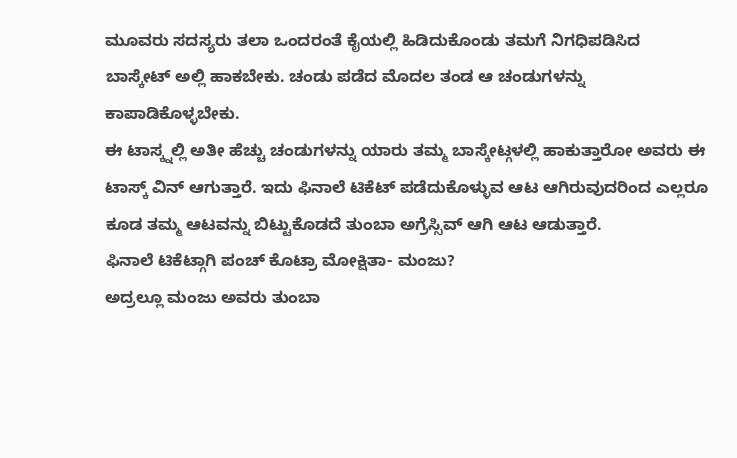ಮೂವರು ಸದಸ್ಯರು ತಲಾ ಒಂದರಂತೆ ಕೈಯಲ್ಲಿ ಹಿಡಿದುಕೊಂಡು ತಮಗೆ ನಿಗಧಿಪಡಿಸಿದ ಬಾಸ್ಕೇಟ್ ಅಲ್ಲಿ ಹಾಕಬೇಕು. ಚಂಡು ಪಡೆದ ಮೊದಲ ತಂಡ ಆ ಚಂಡುಗಳನ್ನು ಕಾಪಾಡಿಕೊಳ್ಳಬೇಕು.
ಈ ಟಾಸ್ಕ್ನಲ್ಲಿ ಅತೀ ಹೆಚ್ಚು ಚಂಡುಗಳನ್ನು ಯಾರು ತಮ್ಮ ಬಾಸ್ಕೇಟ್ಗಳಲ್ಲಿ ಹಾಕುತ್ತಾರೋ ಅವರು ಈ ಟಾಸ್ಕ್ ವಿನ್ ಆಗುತ್ತಾರೆ. ಇದು ಫಿನಾಲೆ ಟಿಕೆಟ್ ಪಡೆದುಕೊಳ್ಳುವ ಆಟ ಆಗಿರುವುದರಿಂದ ಎಲ್ಲರೂ ಕೂಡ ತಮ್ಮ ಆಟವನ್ನು ಬಿಟ್ಟುಕೊಡದೆ ತುಂಬಾ ಅಗ್ರೆಸ್ಸಿವ್ ಆಗಿ ಆಟ ಆಡುತ್ತಾರೆ.
ಫಿನಾಲೆ ಟಿಕೆಟ್ಗಾಗಿ ಪಂಚ್ ಕೊಟ್ರಾ ಮೋಕ್ಷಿತಾ- ಮಂಜು?
ಅದ್ರಲ್ಲೂ ಮಂಜು ಅವರು ತುಂಬಾ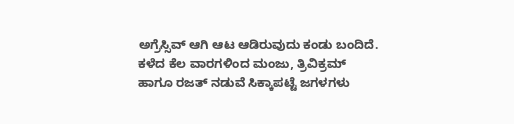ಅಗ್ರೆಸ್ಸಿವ್ ಆಗಿ ಆಟ ಆಡಿರುವುದು ಕಂಡು ಬಂದಿದೆ. ಕಳೆದ ಕೆಲ ವಾರಗಳಿಂದ ಮಂಜು, ತ್ರಿವಿಕ್ರಮ್ ಹಾಗೂ ರಜತ್ ನಡುವೆ ಸಿಕ್ಕಾಪಟ್ಟೆ ಜಗಳಗಳು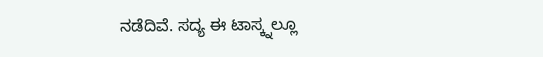ನಡೆದಿವೆ. ಸದ್ಯ ಈ ಟಾಸ್ಕ್ನಲ್ಲೂ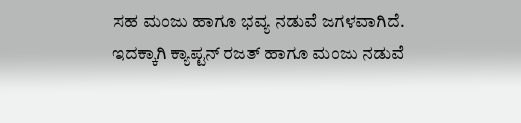ಸಹ ಮಂಜು ಹಾಗೂ ಭವ್ಯ ನಡುವೆ ಜಗಳವಾಗಿದೆ. ಇದಕ್ಕಾಗಿ ಕ್ಯಾಪ್ಟನ್ ರಜತ್ ಹಾಗೂ ಮಂಜು ನಡುವೆ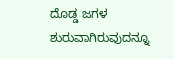ದೊಡ್ಡ ಜಗಳ ಶುರುವಾಗಿರುವುದನ್ನೂ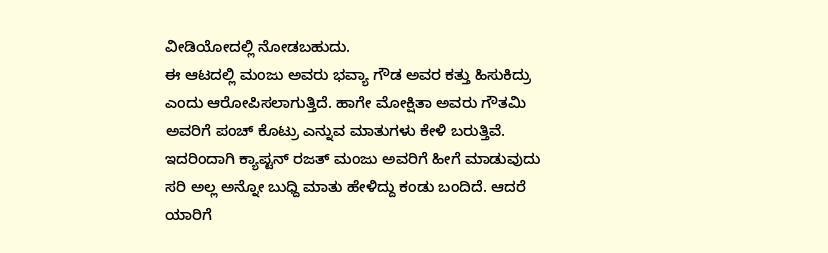ವೀಡಿಯೋದಲ್ಲಿ ನೋಡಬಹುದು.
ಈ ಆಟದಲ್ಲಿ ಮಂಜು ಅವರು ಭವ್ಯಾ ಗೌಡ ಅವರ ಕತ್ತು ಹಿಸುಕಿದ್ರು ಎಂದು ಆರೋಪಿಸಲಾಗುತ್ತಿದೆ. ಹಾಗೇ ಮೋಕ್ಷಿತಾ ಅವರು ಗೌತಮಿ ಅವರಿಗೆ ಪಂಚ್ ಕೊಟ್ರು ಎನ್ನುವ ಮಾತುಗಳು ಕೇಳಿ ಬರುತ್ತಿವೆ. ಇದರಿಂದಾಗಿ ಕ್ಯಾಪ್ಟನ್ ರಜತ್ ಮಂಜು ಅವರಿಗೆ ಹೀಗೆ ಮಾಡುವುದು ಸರಿ ಅಲ್ಲ ಅನ್ನೋ ಬುಧ್ದಿ ಮಾತು ಹೇಳಿದ್ದು ಕಂಡು ಬಂದಿದೆ. ಆದರೆ ಯಾರಿಗೆ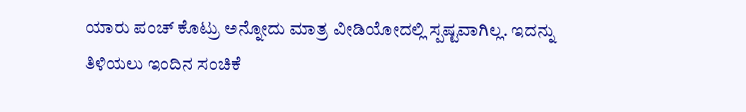ಯಾರು ಪಂಚ್ ಕೊಟ್ರು ಅನ್ನೋದು ಮಾತ್ರ ವೀಡಿಯೋದಲ್ಲಿ ಸ್ಪಷ್ಟವಾಗಿಲ್ಲ. ಇದನ್ನು ತಿಳಿಯಲು ಇಂದಿನ ಸಂಚಿಕೆ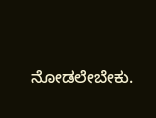ನೋಡಲೇಬೇಕು.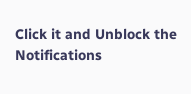Click it and Unblock the Notifications